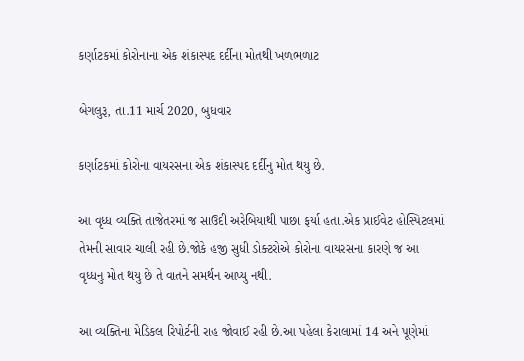કર્ણાટકમાં કોરોનાના એક શંકાસ્પદ દર્દીના મોતથી ખળભળાટ

બેગલુરૂ, તા.11 માર્ચ 2020, બુધવાર

કર્ણાટકમાં કોરોના વાયરસના એક શંકાસ્પદ દર્દીનુ મોત થયુ છે.

આ વૃધ્ધ વ્યક્તિ તાજેતરમાં જ સાઉદી અરેબિયાથી પાછા ફર્યા હતા.એક પ્રાઈવેટ હોસ્પિટલમાં તેમની સાવાર ચાલી રહી છે.જોકે હજી સુધી ડોક્ટરોએ કોરોના વાયરસના કારણે જ આ વૃધ્ધનુ મોત થયુ છે તે વાતને સમર્થન આપ્યુ નથી.

આ વ્યક્તિના મેડિકલ રિપોર્ટની રાહ જોવાઈ રહી છે.આ પહેલા કેરાલામાં 14 અને પૂણેમાં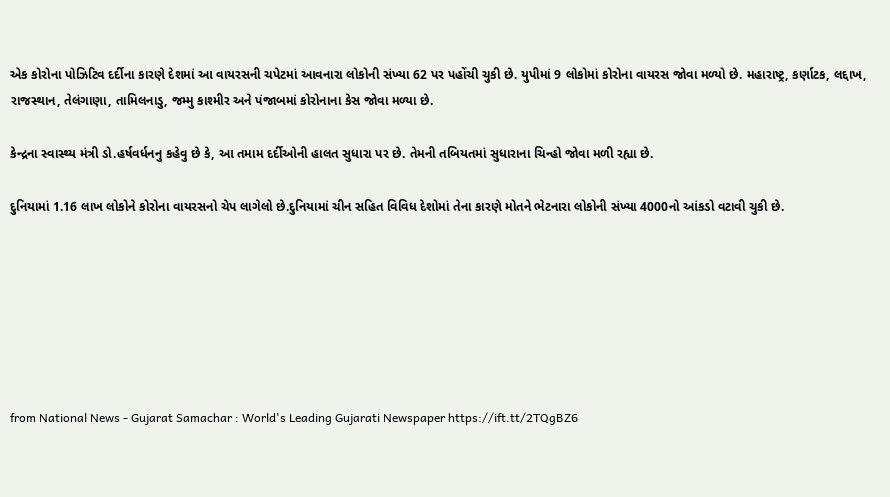એક કોરોના પોઝિટિવ દર્દીના કારણે દેશમાં આ વાયરસની ચપેટમાં આવનારા લોકોની સંખ્યા 62 પર પહોંચી ચુકી છે. યુપીમાં 9 લોકોમાં કોરોના વાયરસ જોવા મળ્યો છે. મહારાષ્ટ્ર, કર્ણાટક, લદ્દાખ, રાજસ્થાન, તેલંગાણા, તામિલનાડુ, જમ્મુ કાશ્મીર અને પંજાબમાં કોરોનાના કેસ જોવા મળ્યા છે.

કેન્દ્રના સ્વાસ્થ્ય મંત્રી ડો.હર્ષવર્ધનનુ કહેવુ છે કે, આ તમામ દર્દીઓની હાલત સુધારા પર છે. તેમની તબિયતમાં સુધારાના ચિન્હો જોવા મળી રહ્યા છે.

દુનિયામાં 1.16 લાખ લોકોને કોરોના વાયરસનો ચેપ લાગેલો છે.દુનિયામાં ચીન સહિત વિવિધ દેશોમાં તેના કારણે મોતને ભેટનારા લોકોની સંખ્યા 4000નો આંકડો વટાવી ચુકી છે.







from National News - Gujarat Samachar : World's Leading Gujarati Newspaper https://ift.tt/2TQgBZ6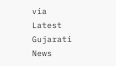via Latest Gujarati News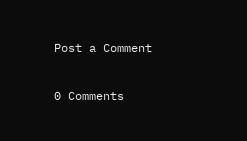Post a Comment

0 Comments